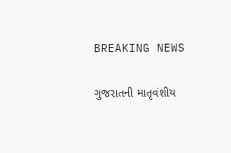BREAKING NEWS

ગુજરાતની માતૃવંશીય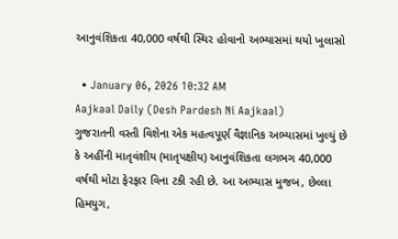આનુવંશિકતા 40,000 વર્ષથી સ્થિર હોવાનો અભ્યાસમાં થયો ખુલાસો

  • January 06, 2026 10:32 AM
Aajkaal Daily (Desh Pardesh Ni Aajkaal)
ગુજરાતની વસ્તી વિશેના એક મહત્વપૂર્ણ વૈજ્ઞાનિક અભ્યાસમાં ખુલ્યું છે કે અહીંની માતૃવંશીય (માતૃપક્ષીય) આનુવંશિકતા લગભગ 40,000 વર્ષથી મોટા ફેરફાર વિના ટકી રહી છે. આ અભ્યાસ મુજબ, છેલ્લા હિમયુગ,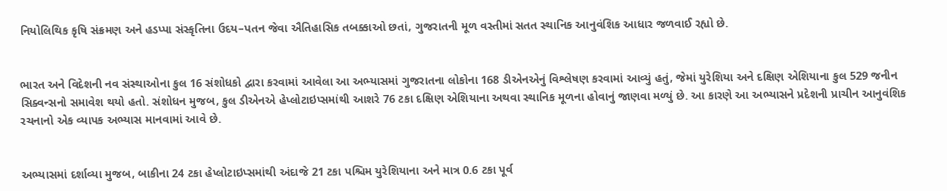નિયોલિથિક કૃષિ સંક્રમણ અને હડપ્પા સંસ્કૃતિના ઉદય–પતન જેવા ઐતિહાસિક તબક્કાઓ છતાં, ગુજરાતની મૂળ વસ્તીમાં સતત સ્થાનિક આનુવંશિક આધાર જળવાઈ રહ્યો છે.


ભારત અને વિદેશની નવ સંસ્થાઓના કુલ 16 સંશોધકો દ્વારા કરવામાં આવેલા આ અભ્યાસમાં ગુજરાતના લોકોના 168 ડીએનએનું વિશ્લેષણ કરવામાં આવ્યું હતું, જેમાં યુરેશિયા અને દક્ષિણ એશિયાના કુલ 529 જનીન સિક્વન્સનો સમાવેશ થયો હતો. સંશોધન મુજબ, કુલ ડીએનએ હેપ્લોટાઇપ્સમાંથી આશરે 76 ટકા દક્ષિણ એશિયાના અથવા સ્થાનિક મૂળના હોવાનું જાણવા મળ્યું છે. આ કારણે આ અભ્યાસને પ્રદેશની પ્રાચીન આનુવંશિક રચનાનો એક વ્યાપક અભ્યાસ માનવામાં આવે છે.


અભ્યાસમાં દર્શાવ્યા મુજબ, બાકીના 24 ટકા હેપ્લોટાઇપ્સમાંથી અંદાજે 21 ટકા પશ્ચિમ યુરેશિયાના અને માત્ર 0.6 ટકા પૂર્વ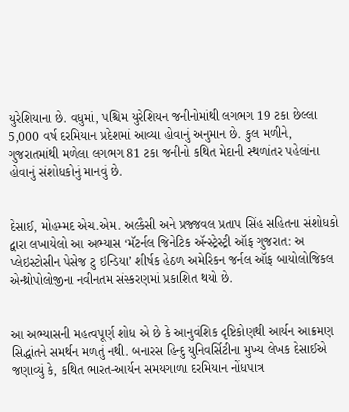યુરેશિયાના છે. વધુમાં, પશ્ચિમ યુરેશિયન જનીનોમાંથી લગભગ 19 ટકા છેલ્લા 5,000 વર્ષ દરમિયાન પ્રદેશમાં આવ્યા હોવાનું અનુમાન છે. કુલ મળીને, ગુજરાતમાંથી મળેલા લગભગ 81 ટકા જનીનો કથિત મેદાની સ્થળાંતર પહેલાંના હોવાનું સંશોધકોનું માનવું છે.


દેસાઈ, મોહમ્મદ એચ.એમ. અલ્કૈસી અને પ્રજ્જવલ પ્રતાપ સિંહ સહિતના સંશોધકો દ્વારા લખાયેલો આ અભ્યાસ ‘મૅટર્નલ જિનેટિક ઍન્સ્ટ્રેસ્ટ્રી ઑફ ગુજરાત: અ પ્લેઇસ્ટોસીન પેસેજ ટુ ઇન્ડિયા’ શીર્ષક હેઠળ અમેરિકન જર્નલ ઑફ બાયોલોજિકલ એન્થ્રોપોલોજીના નવીનતમ સંસ્કરણમાં પ્રકાશિત થયો છે.


આ અભ્યાસની મહત્વપૂર્ણ શોધ એ છે કે આનુવંશિક દૃષ્ટિકોણથી આર્યન આક્રમણ સિદ્ધાંતને સમર્થન મળતું નથી. બનારસ હિન્દુ યુનિવર્સિટીના મુખ્ય લેખક દેસાઈએ જણાવ્યું કે, કથિત ભારત-આર્યન સમયગાળા દરમિયાન નોંધપાત્ર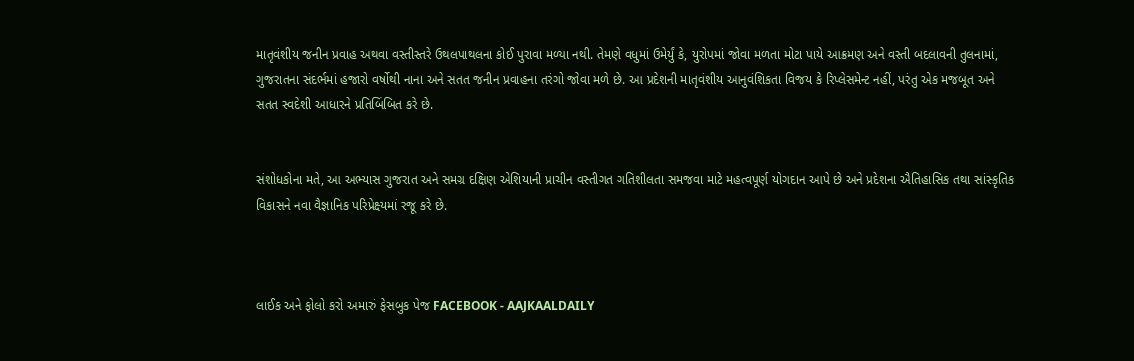માતૃવંશીય જનીન પ્રવાહ અથવા વસ્તીસ્તરે ઉથલપાથલના કોઈ પુરાવા મળ્યા નથી. તેમણે વધુમાં ઉમેર્યું કે, યુરોપમાં જોવા મળતા મોટા પાયે આક્રમણ અને વસ્તી બદલાવની તુલનામાં, ગુજરાતના સંદર્ભમાં હજારો વર્ષોથી નાના અને સતત જનીન પ્રવાહના તરંગો જોવા મળે છે. આ પ્રદેશની માતૃવંશીય આનુવંશિકતા વિજય કે રિપ્લેસમેન્ટ નહીં, પરંતુ એક મજબૂત અને સતત સ્વદેશી આધારને પ્રતિબિંબિત કરે છે.


સંશોધકોના મતે, આ અભ્યાસ ગુજરાત અને સમગ્ર દક્ષિણ એશિયાની પ્રાચીન વસ્તીગત ગતિશીલતા સમજવા માટે મહત્વપૂર્ણ યોગદાન આપે છે અને પ્રદેશના ઐતિહાસિક તથા સાંસ્કૃતિક વિકાસને નવા વૈજ્ઞાનિક પરિપ્રેક્ષ્યમાં રજૂ કરે છે.



લાઈક અને ફોલો કરો અમારું ફેસબુક પેજ FACEBOOK - AAJKAALDAILY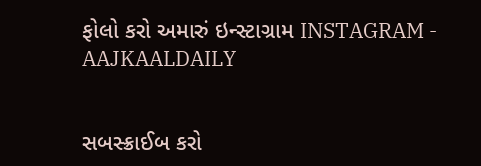ફોલો કરો અમારું ઇન્સ્ટાગ્રામ INSTAGRAM - AAJKAALDAILY


સબસ્ક્રાઈબ કરો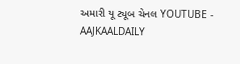અમારી યૂ ટ્યૂબ ચેનલ YOUTUBE - AAJKAALDAILY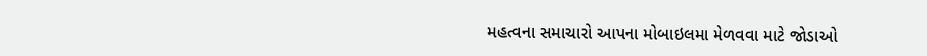મહત્વના સમાચારો આપના મોબાઇલમા મેળવવા માટે જોડાઓ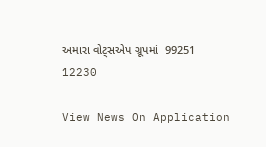અમારા વોટ્સએપ ગ્રૂપમાં  99251 12230

View News On Application